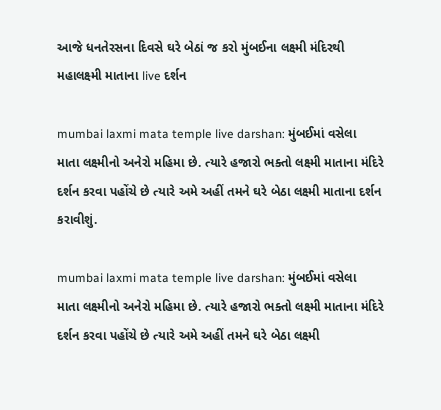આજે ધનતેરસના દિવસે ઘરે બેઠાં જ કરો મુંબઈના લક્ષ્મી મંદિરથી મહાલક્ષ્મી માતાના live દર્શન

mumbai laxmi mata temple live darshan: મુંબઈમાં વસેલા માતા લક્ષ્મીનો અનેરો મહિમા છે. ત્યારે હજારો ભક્તો લક્ષ્મી માતાના મંદિરે દર્શન કરવા પહોંચે છે ત્યારે અમે અહીં તમને ઘરે બેઠા લક્ષ્મી માતાના દર્શન કરાવીશું.

mumbai laxmi mata temple live darshan: મુંબઈમાં વસેલા માતા લક્ષ્મીનો અનેરો મહિમા છે. ત્યારે હજારો ભક્તો લક્ષ્મી માતાના મંદિરે દર્શન કરવા પહોંચે છે ત્યારે અમે અહીં તમને ઘરે બેઠા લક્ષ્મી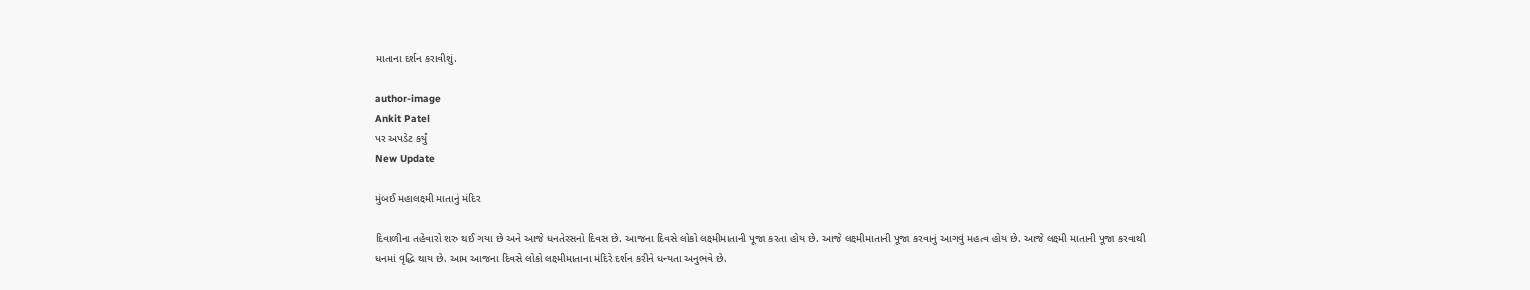માતાના દર્શન કરાવીશું.

author-image
Ankit Patel
પર અપડેટ કર્યું
New Update

મુંબઈ મહાલક્ષ્મી માતાનું મંદિર

દિવાળીના તહેવારો શરુ થઈ ગયા છે અને આજે ધનતેરસનો દિવસ છે. આજના દિવસે લોકો લક્ષ્મીમાતાની પૂજા કરતા હોય છે. આજે લક્ષ્મીમાતાની પૂજા કરવાનું આગવું મહત્વ હોય છે. આજે લક્ષ્મી માતાની પૂજા કરવાથી ધનમાં વૃદ્ધિ થાય છે. આમ આજના દિવસે લોકો લક્ષ્મીમાતાના મંદિરે દર્શન કરીને ધન્યતા અનુભવે છે.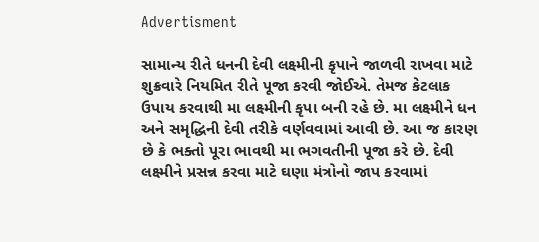Advertisment

સામાન્ય રીતે ધનની દેવી લક્ષ્મીની કૃપાને જાળવી રાખવા માટે શુક્રવારે નિયમિત રીતે પૂજા કરવી જોઈએ. તેમજ કેટલાક ઉપાય કરવાથી મા લક્ષ્મીની કૃપા બની રહે છે. મા લક્ષ્મીને ધન અને સમૃદ્ધિની દેવી તરીકે વર્ણવવામાં આવી છે. આ જ કારણ છે કે ભક્તો પૂરા ભાવથી મા ભગવતીની પૂજા કરે છે. દેવી લક્ષ્મીને પ્રસન્ન કરવા માટે ઘણા મંત્રોનો જાપ કરવામાં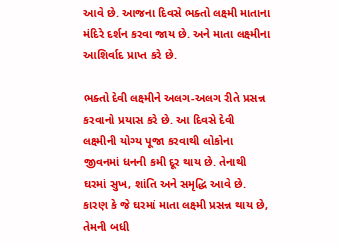આવે છે. આજના દિવસે ભક્તો લક્ષ્મી માતાના મંદિરે દર્શન કરવા જાય છે. અને માતા લક્ષ્મીના આશિર્વાદ પ્રાપ્ત કરે છે.

ભક્તો દેવી લક્ષ્મીને અલગ-અલગ રીતે પ્રસન્ન કરવાનો પ્રયાસ કરે છે. આ દિવસે દેવી લક્ષ્મીની યોગ્ય પૂજા કરવાથી લોકોના જીવનમાં ધનની કમી દૂર થાય છે. તેનાથી ઘરમાં સુખ, શાંતિ અને સમૃદ્ધિ આવે છે. કારણ કે જે ઘરમાં માતા લક્ષ્મી પ્રસન્ન થાય છે, તેમની બધી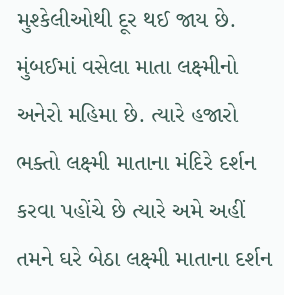મુશ્કેલીઓથી દૂર થઈ જાય છે. મુંબઈમાં વસેલા માતા લક્ષ્મીનો અનેરો મહિમા છે. ત્યારે હજારો ભક્તો લક્ષ્મી માતાના મંદિરે દર્શન કરવા પહોંચે છે ત્યારે અમે અહીં તમને ઘરે બેઠા લક્ષ્મી માતાના દર્શન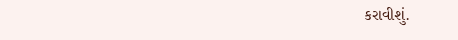કરાવીશું.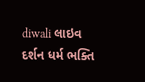diwali લાઇવ દર્શન ધર્મ ભક્તિ